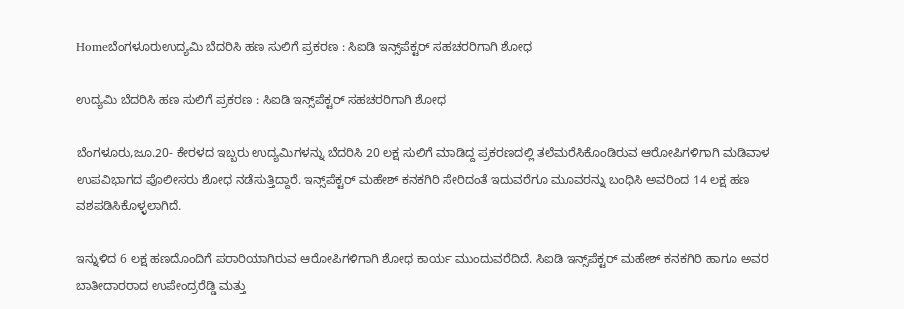Homeಬೆಂಗಳೂರುಉದ್ಯಮಿ ಬೆದರಿಸಿ ಹಣ ಸುಲಿಗೆ ಪ್ರಕರಣ : ಸಿಐಡಿ ಇನ್ಸ್‌ಪೆಕ್ಟರ್ ಸಹಚರರಿಗಾಗಿ ಶೋಧ

ಉದ್ಯಮಿ ಬೆದರಿಸಿ ಹಣ ಸುಲಿಗೆ ಪ್ರಕರಣ : ಸಿಐಡಿ ಇನ್ಸ್‌ಪೆಕ್ಟರ್ ಸಹಚರರಿಗಾಗಿ ಶೋಧ

ಬೆಂಗಳೂರು,ಜೂ.20- ಕೇರಳದ ಇಬ್ಬರು ಉದ್ಯಮಿಗಳನ್ನು ಬೆದರಿಸಿ 20 ಲಕ್ಷ ಸುಲಿಗೆ ಮಾಡಿದ್ದ ಪ್ರಕರಣದಲ್ಲಿ ತಲೆಮರೆಸಿಕೊಂಡಿರುವ ಆರೋಪಿಗಳಿಗಾಗಿ ಮಡಿವಾಳ ಉಪವಿಭಾಗದ ಪೊಲೀಸರು ಶೋಧ ನಡೆಸುತ್ತಿದ್ದಾರೆ. ಇನ್ಸ್‌ಪೆಕ್ಟರ್ ಮಹೇಶ್‌ ಕನಕಗಿರಿ ಸೇರಿದಂತೆ ಇದುವರೆಗೂ ಮೂವರನ್ನು ಬಂಧಿಸಿ ಅವರಿಂದ 14 ಲಕ್ಷ ಹಣ ವಶಪಡಿಸಿಕೊಳ್ಳಲಾಗಿದೆ.

ಇನ್ನುಳಿದ 6 ಲಕ್ಷ ಹಣದೊಂದಿಗೆ ಪರಾರಿಯಾಗಿರುವ ಆರೋಪಿಗಳಿಗಾಗಿ ಶೋಧ ಕಾರ್ಯ ಮುಂದುವರೆದಿದೆ. ಸಿಐಡಿ ಇನ್ಸ್‌ಪೆಕ್ಟರ್ ಮಹೇಶ್‌ ಕನಕಗಿರಿ ಹಾಗೂ ಅವರ ಬಾತೀದಾರರಾದ ಉಪೇಂದ್ರರೆಡ್ಡಿ ಮತ್ತು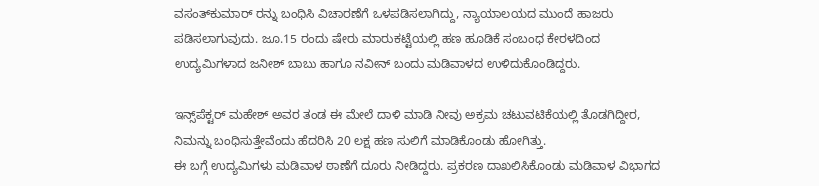ವಸಂತ್‌ಕುಮಾರ್‌ ರನ್ನು ಬಂಧಿಸಿ ವಿಚಾರಣೆಗೆ ಒಳಪಡಿಸಲಾಗಿದ್ದು, ನ್ಯಾಯಾಲಯದ ಮುಂದೆ ಹಾಜರು ಪಡಿಸಲಾಗುವುದು. ಜೂ.15 ರಂದು ಷೇರು ಮಾರುಕಟ್ಟೆಯಲ್ಲಿ ಹಣ ಹೂಡಿಕೆ ಸಂಬಂಧ ಕೇರಳದಿಂದ ಉದ್ಯಮಿಗಳಾದ ಜನೀಶ್‌ ಬಾಬು ಹಾಗೂ ನವೀನ್‌ ಬಂದು ಮಡಿವಾಳದ ಉಳಿದುಕೊಂಡಿದ್ದರು.

ಇನ್ಸ್‌ಪೆಕ್ಟರ್ ಮಹೇಶ್‌ ಅವರ ತಂಡ ಈ ಮೇಲೆ ದಾಳಿ ಮಾಡಿ ನೀವು ಅಕ್ರಮ ಚಟುವಟಿಕೆಯಲ್ಲಿ ತೊಡಗಿದ್ದೀರ, ನಿಮನ್ನು ಬಂಧಿಸುತ್ತೇವೆಂದು ಹೆದರಿಸಿ 20 ಲಕ್ಷ ಹಣ ಸುಲಿಗೆ ಮಾಡಿಕೊಂಡು ಹೋಗಿತ್ತು.
ಈ ಬಗ್ಗೆ ಉದ್ಯಮಿಗಳು ಮಡಿವಾಳ ಠಾಣೆಗೆ ದೂರು ನೀಡಿದ್ದರು. ಪ್ರಕರಣ ದಾಖಲಿಸಿಕೊಂಡು ಮಡಿವಾಳ ವಿಭಾಗದ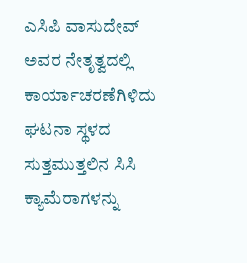ಎಸಿಪಿ ವಾಸುದೇವ್‌ ಅವರ ನೇತೃತ್ವದಲ್ಲಿ ಕಾರ್ಯಾಚರಣೆಗಿಳಿದು ಘಟನಾ ಸ್ಥಳದ ಸುತ್ತಮುತ್ತಲಿನ ಸಿಸಿ ಕ್ಯಾಮೆರಾಗಳನ್ನು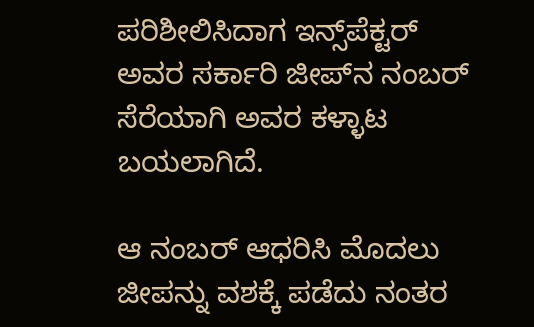ಪರಿಶೀಲಿಸಿದಾಗ ಇನ್ಸ್‌ಪೆಕ್ಟರ್ ಅವರ ಸರ್ಕಾರಿ ಜೀಪ್‌ನ ನಂಬರ್‌ ಸೆರೆಯಾಗಿ ಅವರ ಕಳ್ಳಾಟ ಬಯಲಾಗಿದೆ.

ಆ ನಂಬರ್‌ ಆಧರಿಸಿ ಮೊದಲು ಜೀಪನ್ನು ವಶಕ್ಕೆ ಪಡೆದು ನಂತರ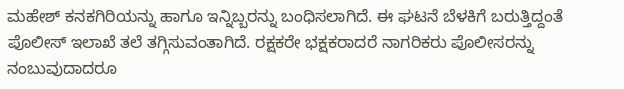ಮಹೇಶ್‌ ಕನಕಗಿರಿಯನ್ನು ಹಾಗೂ ಇನ್ನಿಬ್ಬರನ್ನು ಬಂಧಿಸಲಾಗಿದೆ. ಈ ಘಟನೆ ಬೆಳಕಿಗೆ ಬರುತ್ತಿದ್ದಂತೆ ಪೊಲೀಸ್‌‍ ಇಲಾಖೆ ತಲೆ ತಗ್ಗಿಸುವಂತಾಗಿದೆ. ರಕ್ಷಕರೇ ಭಕ್ಷಕರಾದರೆ ನಾಗರಿಕರು ಪೊಲೀಸರನ್ನು ನಂಬುವುದಾದರೂ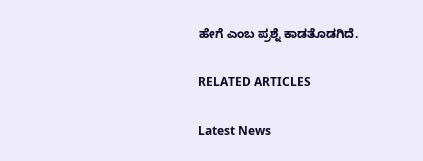ಹೇಗೆ ಎಂಬ ಪ್ರಶ್ನೆ ಕಾಡತೊಡಗಿದೆ.

RELATED ARTICLES

Latest News